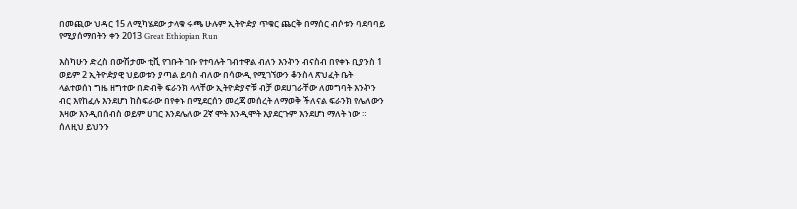በመጪው ህዳር 15 ለሚካሄደው ታላቁ ሩጫ ሁሉም ኢትዮዽያ ጥቁር ጨርቅ በማሰር ብሶቱን ባደባባይ የሚያሰማበትን ቀን 2013 Great Ethiopian Run

እስካሁን ድረስ በውሽታሙ ቲቪ የገቡት ገቡ የተባሉት ገብተዋል ብለን እንኯን ብናስብ በየቀኑ ቢያንስ 1 ወይም 2 ኢትዮዽያዊ ህይወቱን ያጣል ይባስ ብለው በሳውዲ የሚገኘውን ቆንስላ ጽህፈት ቤት ላልተወሰነ ግዜ ዘግተው በድብቅ ፍራንክ ላላቸው ኢትዮዽያኖቹ ብቻ ወደሀገራቸው ለመግባት እንኯን ብር እየከፈሉ እንደሆነ ከስፍራው በየቀኑ በሚደርሰን መረጃ መሰረት ለማወቅ ችለናል ፍራንክ የሌለውን እዛው እንዲበሰብስ ወይም ሀገር እንደሌለው 2ኛ ሞት እንዲሞት እያደርጉም እንደሆነ ማለት ነው ።
ሰለዚህ ይህንን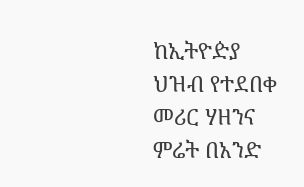ከኢትዮዽያ ህዝብ የተደበቀ መሪር ሃዘንና ምሬት በአንድ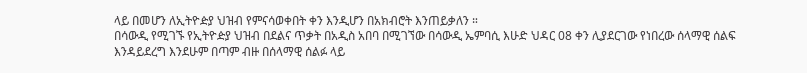ላይ በመሆን ለኢትዮዽያ ህዝብ የምናሳወቀበት ቀን እንዲሆን በአክብሮት እንጠይቃለን ።
በሳውዲ የሚገኙ የኢትዮዽያ ህዝብ በደልና ጥቃት በአዲስ አበባ በሚገኘው በሳውዲ ኤምባሲ እሁድ ህዳር 08 ቀን ሊያደርገው የነበረው ሰላማዊ ሰልፍ እንዳይደረግ እንደሁም በጣም ብዙ በሰላማዊ ሰልፉ ላይ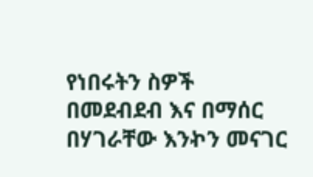የነበሩትን ስዎች በመደብደብ እና በማሰር በሃገራቸው እንኯን መናገር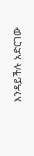እንዳይችሉ አድርገው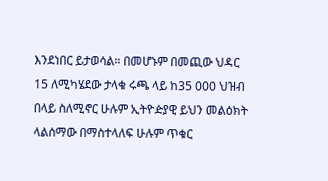እንደነበር ይታወሳል። በመሆኑም በመጪው ህዳር 15 ለሚካሄደው ታላቁ ሩጫ ላይ ከ35 000 ህዝብ በላይ ስለሚኖር ሁሉም ኢትዮዽያዊ ይህን መልዕክት ላልሰማው በማስተላለፍ ሁሉም ጥቁር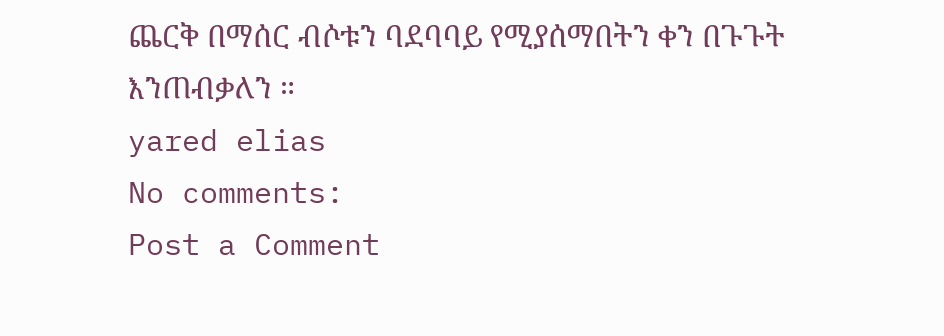ጨርቅ በማሰር ብሶቱን ባደባባይ የሚያሰማበትን ቀን በጉጉት እንጠብቃለን ።
yared elias
No comments:
Post a Comment